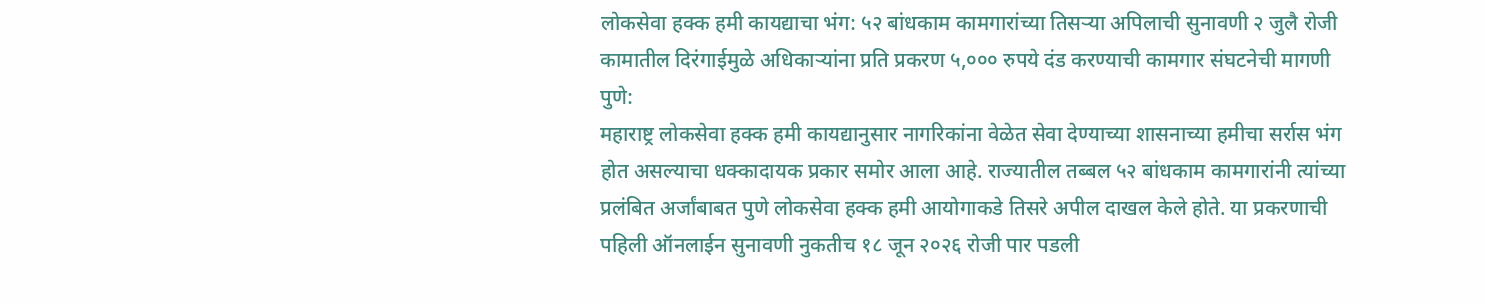लोकसेवा हक्क हमी कायद्याचा भंग: ५२ बांधकाम कामगारांच्या तिसऱ्या अपिलाची सुनावणी २ जुलै रोजी
कामातील दिरंगाईमुळे अधिकाऱ्यांना प्रति प्रकरण ५,००० रुपये दंड करण्याची कामगार संघटनेची मागणी
पुणे:
महाराष्ट्र लोकसेवा हक्क हमी कायद्यानुसार नागरिकांना वेळेत सेवा देण्याच्या शासनाच्या हमीचा सर्रास भंग होत असल्याचा धक्कादायक प्रकार समोर आला आहे. राज्यातील तब्बल ५२ बांधकाम कामगारांनी त्यांच्या प्रलंबित अर्जांबाबत पुणे लोकसेवा हक्क हमी आयोगाकडे तिसरे अपील दाखल केले होते. या प्रकरणाची पहिली ऑनलाईन सुनावणी नुकतीच १८ जून २०२६ रोजी पार पडली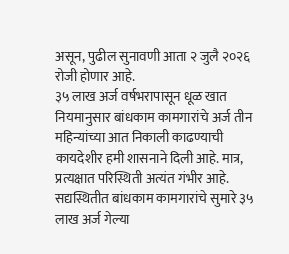असून, पुढील सुनावणी आता २ जुलै २०२६ रोजी होणार आहे.
३५ लाख अर्ज वर्षभरापासून धूळ खात
नियमानुसार बांधकाम कामगारांचे अर्ज तीन महिन्यांच्या आत निकाली काढण्याची कायदेशीर हमी शासनाने दिली आहे. मात्र, प्रत्यक्षात परिस्थिती अत्यंत गंभीर आहे. सद्यस्थितीत बांधकाम कामगारांचे सुमारे ३५ लाख अर्ज गेल्या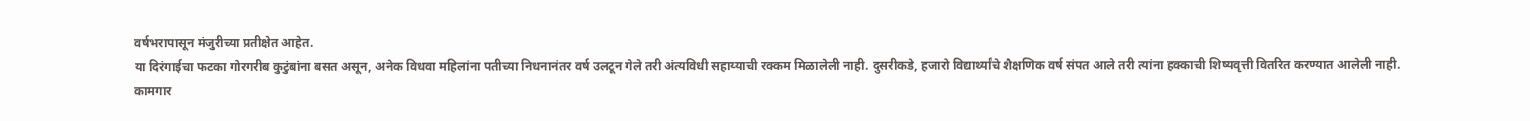वर्षभरापासून मंजुरीच्या प्रतीक्षेत आहेत.
या दिरंगाईचा फटका गोरगरीब कुटुंबांना बसत असून, अनेक विधवा महिलांना पतीच्या निधनानंतर वर्ष उलटून गेले तरी अंत्यविधी सहाय्याची रक्कम मिळालेली नाही. दुसरीकडे, हजारो विद्यार्थ्यांचे शैक्षणिक वर्ष संपत आले तरी त्यांना हक्काची शिष्यवृत्ती वितरित करण्यात आलेली नाही.
कामगार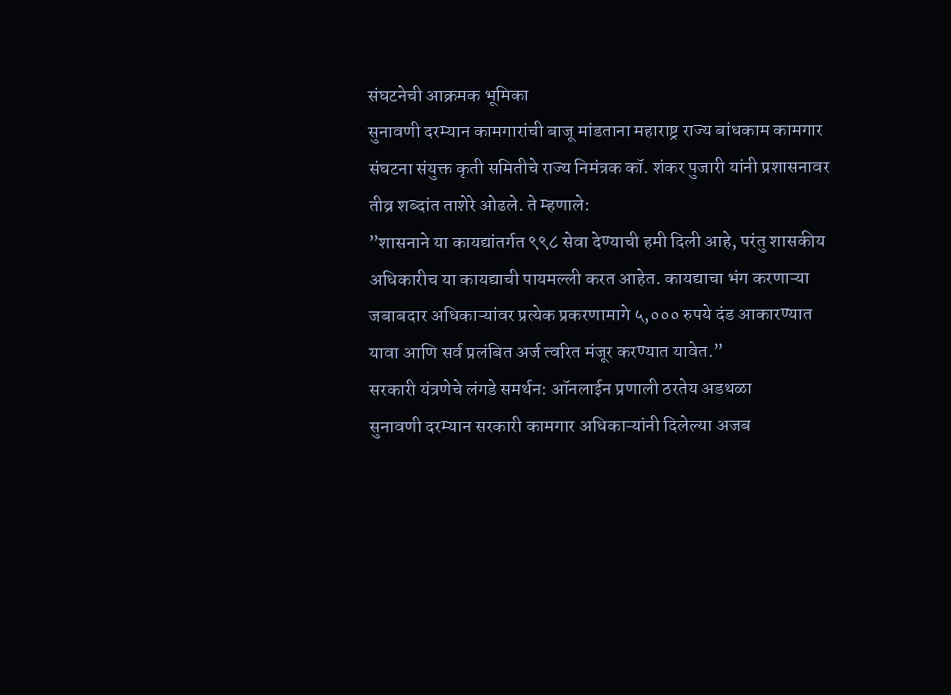संघटनेची आक्रमक भूमिका
सुनावणी दरम्यान कामगारांची बाजू मांडताना महाराष्ट्र राज्य बांधकाम कामगार संघटना संयुक्त कृती समितीचे राज्य निमंत्रक कॉ. शंकर पुजारी यांनी प्रशासनावर तीव्र शब्दांत ताशेरे ओढले. ते म्हणाले:
”शासनाने या कायद्यांतर्गत ९९८ सेवा देण्याची हमी दिली आहे, परंतु शासकीय अधिकारीच या कायद्याची पायमल्ली करत आहेत. कायद्याचा भंग करणाऱ्या जबाबदार अधिकाऱ्यांवर प्रत्येक प्रकरणामागे ५,००० रुपये दंड आकारण्यात यावा आणि सर्व प्रलंबित अर्ज त्वरित मंजूर करण्यात यावेत.”
सरकारी यंत्रणेचे लंगडे समर्थन: ऑनलाईन प्रणाली ठरतेय अडथळा
सुनावणी दरम्यान सरकारी कामगार अधिकाऱ्यांनी दिलेल्या अजब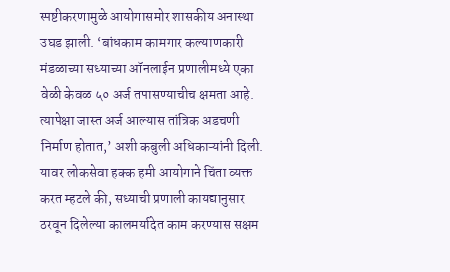स्पष्टीकरणामुळे आयोगासमोर शासकीय अनास्था उघड झाली. ‘बांधकाम कामगार कल्याणकारी मंडळाच्या सध्याच्या ऑनलाईन प्रणालीमध्ये एका वेळी केवळ ५० अर्ज तपासण्याचीच क्षमता आहे. त्यापेक्षा जास्त अर्ज आल्यास तांत्रिक अडचणी निर्माण होतात,’ अशी कबुली अधिकाऱ्यांनी दिली.
यावर लोकसेवा हक्क हमी आयोगाने चिंता व्यक्त करत म्हटले की, सध्याची प्रणाली कायद्यानुसार ठरवून दिलेल्या कालमर्यादेत काम करण्यास सक्षम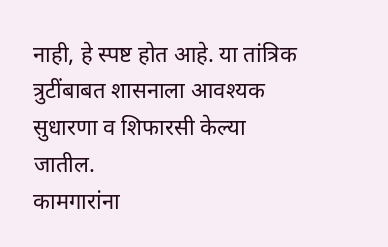नाही, हे स्पष्ट होत आहे. या तांत्रिक त्रुटींबाबत शासनाला आवश्यक सुधारणा व शिफारसी केल्या जातील.
कामगारांना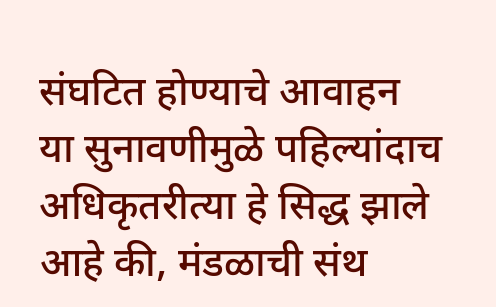संघटित होण्याचे आवाहन
या सुनावणीमुळे पहिल्यांदाच अधिकृतरीत्या हे सिद्ध झाले आहे की, मंडळाची संथ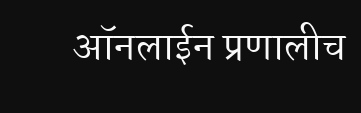ऑनलाईन प्रणालीच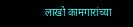लाखो कामगारांच्या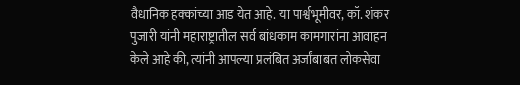वैधानिक हक्कांच्या आड येत आहे. या पार्श्वभूमीवर, कॉ. शंकर पुजारी यांनी महाराष्ट्रातील सर्व बांधकाम कामगारांना आवाहन केले आहे की, त्यांनी आपल्या प्रलंबित अर्जांबाबत लोकसेवा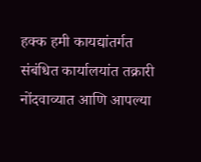हक्क हमी कायद्यांतर्गत संबंधित कार्यालयांत तक्रारी नोंदवाव्यात आणि आपल्या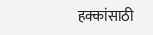हक्कांसाठी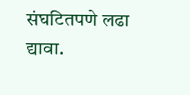संघटितपणे लढा द्यावा.